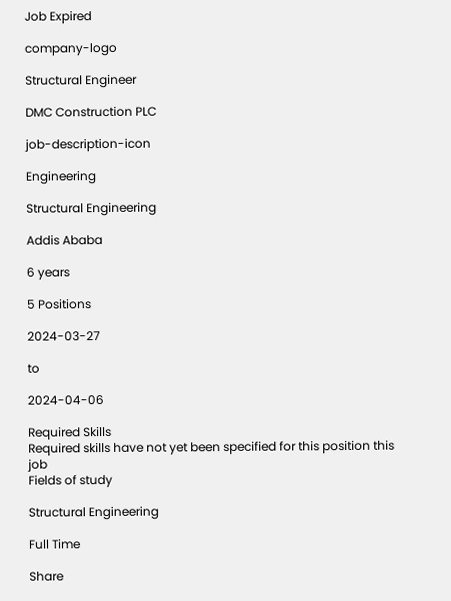Job Expired

company-logo

Structural Engineer

DMC Construction PLC

job-description-icon

Engineering

Structural Engineering

Addis Ababa

6 years

5 Positions

2024-03-27

to

2024-04-06

Required Skills
Required skills have not yet been specified for this position this job
Fields of study

Structural Engineering

Full Time

Share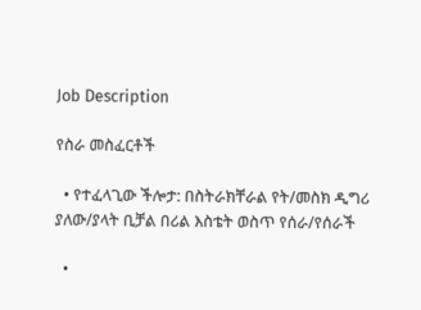Job Description

የስራ መስፈርቶች

  • የተፈላጊው ችሎታ: በስትራክቸራል የት/መስክ ዲግሪ ያለው/ያላት ቢቻል በሪል እስቴት ወስጥ የሰራ/የሰራች

  •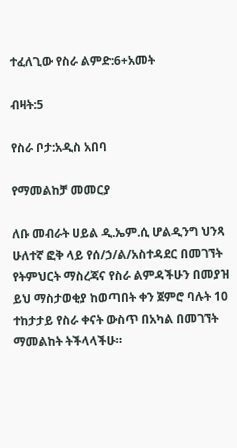ተፈለጊው የስራ ልምድ:6+አመት

ብዛት:5

የስራ ቦታ:አዲስ አበባ

የማመልከቻ መመርያ

ለቡ መብራት ሀይል ዲ.ኤም.ሲ ሆልዲንግ ህንጻ ሁለተኛ ፎቅ ላይ የሰ/ኃ/ል/አስተዳደር በመገኘት የትምህርት ማስረጃና የስራ ልምዳችሁን በመያዝ ይህ ማስታወቂያ ከወጣበት ቀን ጀምሮ ባሉት 10 ተከታታይ የስራ ቀናት ውስጥ በአካል በመገኘት ማመልከት ትችላላችሁ።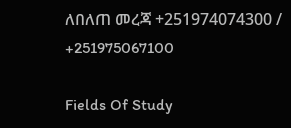ለበለጠ መረጃ +251974074300 / +251975067100

Fields Of Study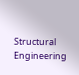Structural Engineering